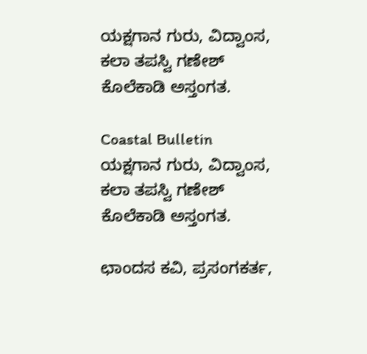ಯಕ್ಷಗಾನ ಗುರು, ವಿದ್ವಾಂಸ, ಕಲಾ ತಪಸ್ವಿ ಗಣೇಶ್ ಕೊಲೆಕಾಡಿ ಅಸ್ತಂಗತ.

Coastal Bulletin
ಯಕ್ಷಗಾನ ಗುರು, ವಿದ್ವಾಂಸ, ಕಲಾ ತಪಸ್ವಿ ಗಣೇಶ್ ಕೊಲೆಕಾಡಿ ಅಸ್ತಂಗತ.

ಛಾಂದಸ ಕವಿ, ಪ್ರಸಂಗಕರ್ತ,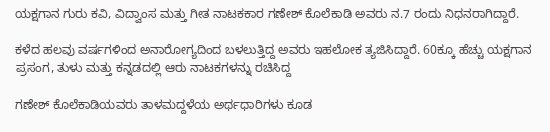ಯಕ್ಷಗಾನ ಗುರು ಕವಿ, ವಿದ್ವಾಂಸ ಮತ್ತು ಗೀತ ನಾಟಕಕಾರ ಗಣೇಶ್ ಕೊಲೆಕಾಡಿ ಅವರು ನ.7 ರಂದು ನಿಧನರಾಗಿದ್ದಾರೆ.

ಕಳೆದ ಹಲವು ವರ್ಷಗಳಿಂದ ಅನಾರೋಗ್ಯದಿಂದ ಬಳಲುತ್ತಿದ್ದ ಅವರು ಇಹಲೋಕ ತ್ಯಜಿಸಿದ್ದಾರೆ. 60ಕ್ಕೂ ಹೆಚ್ಚು ಯಕ್ಷಗಾನ ಪ್ರಸಂಗ, ತುಳು ಮತ್ತು ಕನ್ನಡದಲ್ಲಿ ಆರು ನಾಟಕಗಳನ್ನು ರಚಿಸಿದ್ದ

ಗಣೇಶ್ ಕೊಲೆಕಾಡಿಯವರು ತಾಳಮದ್ದಳೆಯ ಅರ್ಥಧಾರಿಗಳು ಕೂಡ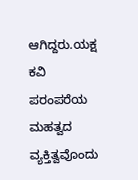ಆಗಿದ್ದರು.ಯಕ್ಷ ಕವಿ ಪರಂಪರೆಯ ಮಹತ್ವದ ವ್ಯಕ್ತಿತ್ವವೊಂದು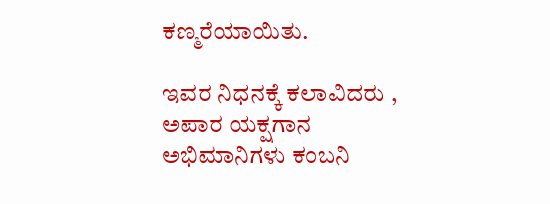ಕಣ್ಮರೆಯಾಯಿತು.

ಇವರ ನಿಧನಕ್ಕೆ ಕಲಾವಿದರು , ಅಪಾರ ಯಕ್ಷಗಾನ ಅಭಿಮಾನಿಗಳು ಕಂಬನಿ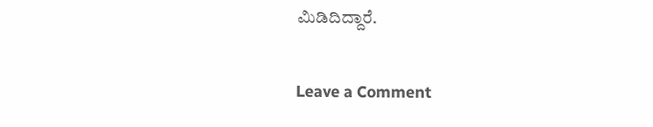ಮಿಡಿದಿದ್ದಾರೆ.

Leave a Comment